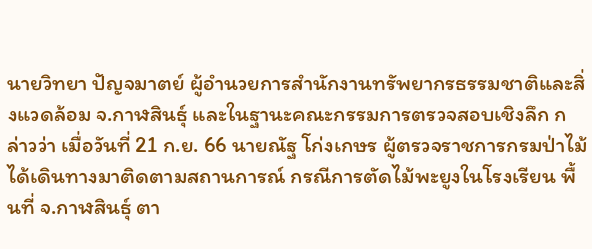นายวิทยา ปัญจมาตย์ ผู้อำนวยการสำนักงานทรัพยากรธรรมชาติและสิ่งแวดล้อม จ.กาฬสินธุ์ และในฐานะคณะกรรมการตรวจสอบเชิงลึก กล่าวว่า เมื่อวันที่ 21 ก.ย. 66 นายณัฐ โก่งเกษร ผู้ตรวจราชการกรมป่าไม้ ได้เดินทางมาติดตามสถานการณ์ กรณีการตัดไม้พะยูงในโรงเรียน พื้นที่ จ.กาฬสินธุ์ ตา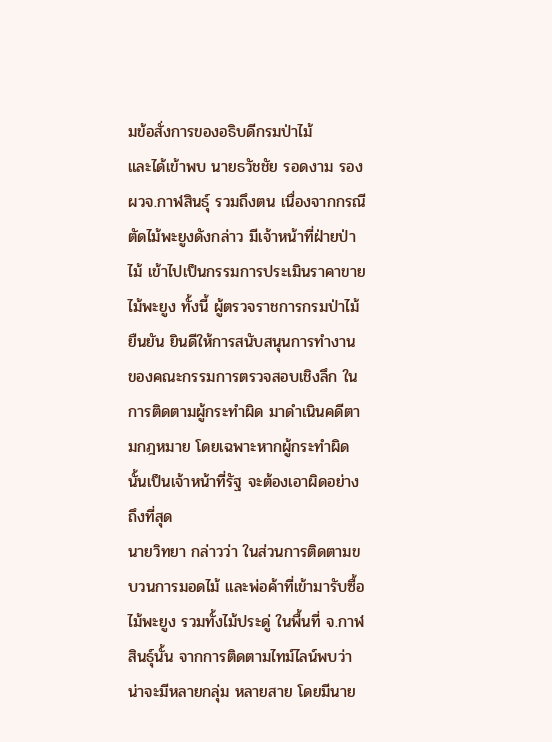มข้อสั่งการของอธิบดีกรมป่าไม้
และได้เข้าพบ นายธวัชชัย รอดงาม รอง ผวจ.กาฬสินธุ์ รวมถึงตน เนื่องจากกรณีตัดไม้พะยูงดังกล่าว มีเจ้าหน้าที่ฝ่ายป่าไม้ เข้าไปเป็นกรรมการประเมินราคาขายไม้พะยูง ทั้งนี้ ผู้ตรวจราชการกรมป่าไม้ยืนยัน ยินดีให้การสนับสนุนการทำงาน ของคณะกรรมการตรวจสอบเชิงลึก ในการติดตามผู้กระทำผิด มาดำเนินคดีตามกฎหมาย โดยเฉพาะหากผู้กระทำผิด นั้นเป็นเจ้าหน้าที่รัฐ จะต้องเอาผิดอย่างถึงที่สุด
นายวิทยา กล่าวว่า ในส่วนการติดตามขบวนการมอดไม้ และพ่อค้าที่เข้ามารับซื้อไม้พะยูง รวมทั้งไม้ประดู่ ในพื้นที่ จ.กาฬสินธุ์นั้น จากการติดตามไทม์ไลน์พบว่า น่าจะมีหลายกลุ่ม หลายสาย โดยมีนาย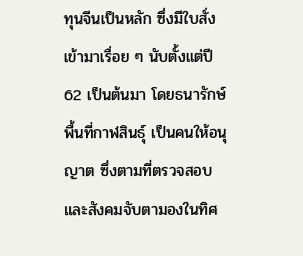ทุนจีนเป็นหลัก ซึ่งมีใบสั่งเข้ามาเรื่อย ๆ นับตั้งแต่ปี 62 เป็นต้นมา โดยธนารักษ์พื้นที่กาฬสินธุ์ เป็นคนให้อนุญาต ซึ่งตามที่ตรวจสอบ และสังคมจับตามองในทิศ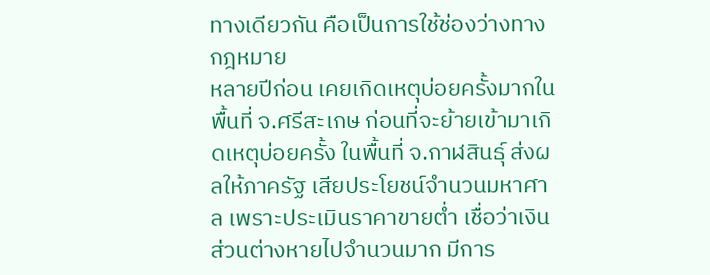ทางเดียวกัน คือเป็นการใช้ช่องว่างทางกฎหมาย
หลายปีก่อน เคยเกิดเหตุบ่อยครั้งมากในพื้นที่ จ.ศรีสะเกษ ก่อนที่จะย้ายเข้ามาเกิดเหตุบ่อยครั้ง ในพื้นที่ จ.กาฬสินธุ์ ส่งผลให้ภาครัฐ เสียประโยชน์จำนวนมหาศาล เพราะประเมินราคาขายต่ำ เชื่อว่าเงินส่วนต่างหายไปจำนวนมาก มีการ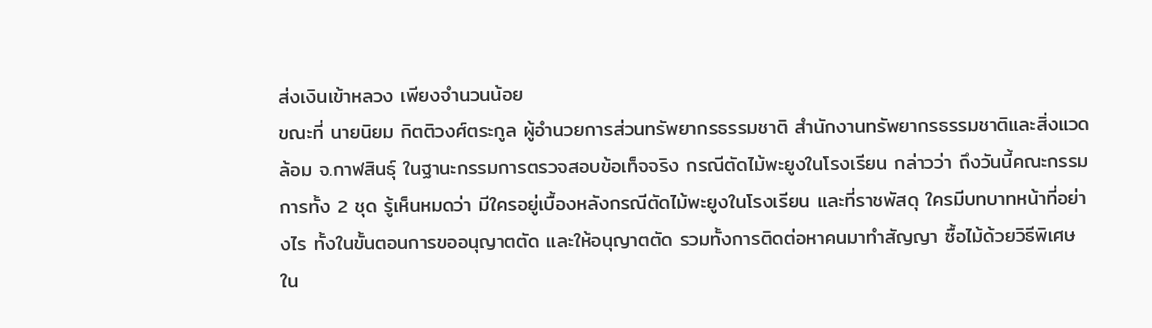ส่งเงินเข้าหลวง เพียงจำนวนน้อย
ขณะที่ นายนิยม กิตติวงศ์ตระกูล ผู้อำนวยการส่วนทรัพยากรธรรมชาติ สำนักงานทรัพยากรธรรมชาติและสิ่งแวดล้อม จ.กาฬสินธุ์ ในฐานะกรรมการตรวจสอบข้อเท็จจริง กรณีตัดไม้พะยูงในโรงเรียน กล่าวว่า ถึงวันนี้คณะกรรมการทั้ง 2 ชุด รู้เห็นหมดว่า มีใครอยู่เบื้องหลังกรณีตัดไม้พะยูงในโรงเรียน และที่ราชพัสดุ ใครมีบทบาทหน้าที่อย่างไร ทั้งในขั้นตอนการขออนุญาตตัด และให้อนุญาตตัด รวมทั้งการติดต่อหาคนมาทำสัญญา ซื้อไม้ด้วยวิธีพิเศษ
ใน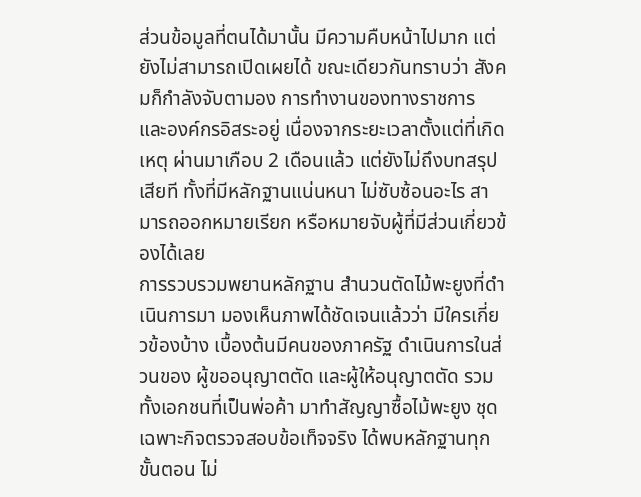ส่วนข้อมูลที่ตนได้มานั้น มีความคืบหน้าไปมาก แต่ยังไม่สามารถเปิดเผยได้ ขณะเดียวกันทราบว่า สังคมก็กำลังจับตามอง การทำงานของทางราชการ และองค์กรอิสระอยู่ เนื่องจากระยะเวลาตั้งแต่ที่เกิดเหตุ ผ่านมาเกือบ 2 เดือนแล้ว แต่ยังไม่ถึงบทสรุปเสียที ทั้งที่มีหลักฐานแน่นหนา ไม่ซับซ้อนอะไร สามารถออกหมายเรียก หรือหมายจับผู้ที่มีส่วนเกี่ยวข้องได้เลย
การรวบรวมพยานหลักฐาน สำนวนตัดไม้พะยูงที่ดำเนินการมา มองเห็นภาพได้ชัดเจนแล้วว่า มีใครเกี่ยวข้องบ้าง เบื้องต้นมีคนของภาครัฐ ดำเนินการในส่วนของ ผู้ขออนุญาตตัด และผู้ให้อนุญาตตัด รวมทั้งเอกชนที่เป็นพ่อค้า มาทำสัญญาซื้อไม้พะยูง ชุดเฉพาะกิจตรวจสอบข้อเท็จจริง ได้พบหลักฐานทุกขั้นตอน ไม่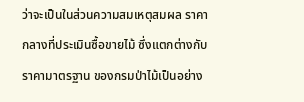ว่าจะเป็นในส่วนความสมเหตุสมผล ราคากลางที่ประเมินซื้อขายไม้ ซึ่งแตกต่างกับราคามาตรฐาน ของกรมป่าไม้เป็นอย่าง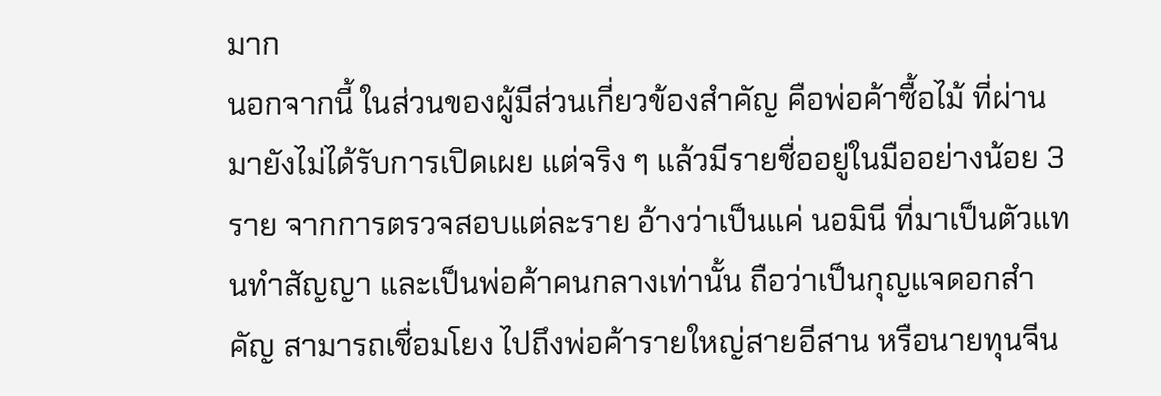มาก
นอกจากนี้ ในส่วนของผู้มีส่วนเกี่ยวข้องสำคัญ คือพ่อค้าซื้อไม้ ที่ผ่านมายังไม่ได้รับการเปิดเผย แต่จริง ๆ แล้วมีรายชื่ออยู่ในมืออย่างน้อย 3 ราย จากการตรวจสอบแต่ละราย อ้างว่าเป็นแค่ นอมินี ที่มาเป็นตัวแทนทำสัญญา และเป็นพ่อค้าคนกลางเท่านั้น ถือว่าเป็นกุญแจดอกสำคัญ สามารถเชื่อมโยง ไปถึงพ่อค้ารายใหญ่สายอีสาน หรือนายทุนจีน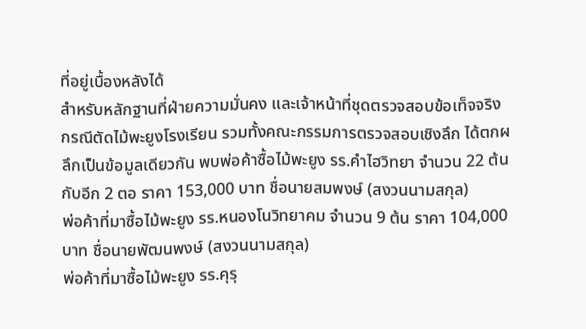ที่อยู่เบื้องหลังได้
สำหรับหลักฐานที่ฝ่ายความมั่นคง และเจ้าหน้าที่ชุดตรวจสอบข้อเท็จจริง กรณีตัดไม้พะยูงโรงเรียน รวมทั้งคณะกรรมการตรวจสอบเชิงลึก ได้ตกผลึกเป็นข้อมูลเดียวกัน พบพ่อค้าซื้อไม้พะยูง รร.คำไฮวิทยา จำนวน 22 ต้น กับอีก 2 ตอ ราคา 153,000 บาท ชื่อนายสมพงษ์ (สงวนนามสกุล)
พ่อค้าที่มาซื้อไม้พะยูง รร.หนองโนวิทยาคม จำนวน 9 ต้น ราคา 104,000 บาท ชื่อนายพัฒนพงษ์ (สงวนนามสกุล)
พ่อค้าที่มาซื้อไม้พะยูง รร.คุรุ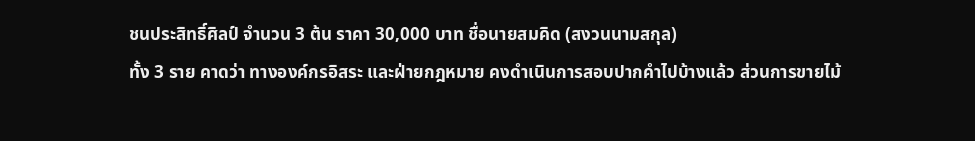ชนประสิทธิ์ศิลป์ จำนวน 3 ต้น ราคา 30,000 บาท ชื่อนายสมคิด (สงวนนามสกุล)
ทั้ง 3 ราย คาดว่า ทางองค์กรอิสระ และฝ่ายกฎหมาย คงดำเนินการสอบปากคำไปบ้างแล้ว ส่วนการขายไม้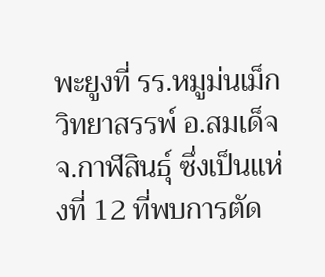พะยูงที่ รร.หมูม่นเม็กวิทยาสรรพ์ อ.สมเด็จ จ.กาฬสินธุ์ ซึ่งเป็นแห่งที่ 12 ที่พบการตัด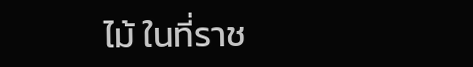ไม้ ในที่ราช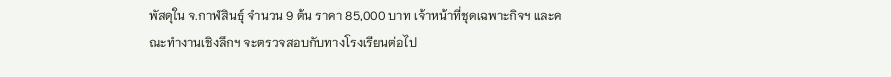พัสดุใน จ.กาฬสินธุ์ จำนวน 9 ต้น ราคา 85,000 บาท เจ้าหน้าที่ชุดเฉพาะกิจฯ และคณะทำงานเชิงลึกฯ จะตรวจสอบกับทางโรงเรียนต่อไป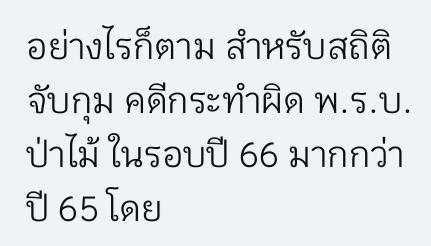อย่างไรก็ตาม สำหรับสถิติจับกุม คดีกระทำผิด พ.ร.บ.ป่าไม้ ในรอบปี 66 มากกว่าปี 65 โดย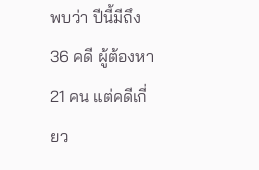พบว่า ปีนี้มีถึง 36 คดี ผู้ต้องหา 21 คน แต่คดีเกี่ยว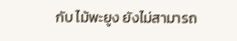กับ ไม้พะยูง ยังไม่สามารถ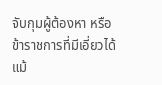จับกุมผู้ต้องหา หรือข้าราชการที่มีเอี่ยวได้แม้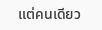แต่คนเดียว